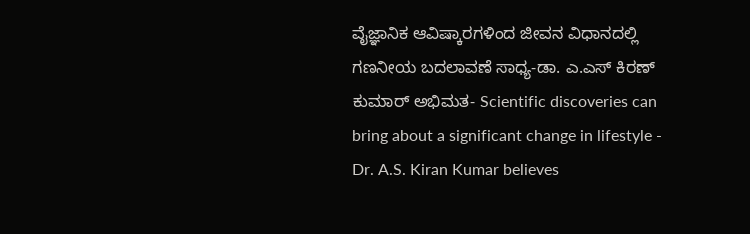ವೈಜ್ಞಾನಿಕ ಆವಿಷ್ಕಾರಗಳಿಂದ ಜೀವನ ವಿಧಾನದಲ್ಲಿ ಗಣನೀಯ ಬದಲಾವಣೆ ಸಾಧ್ಯ-ಡಾ. ಎ.ಎಸ್ ಕಿರಣ್ ಕುಮಾರ್ ಅಭಿಮತ- Scientific discoveries can bring about a significant change in lifestyle - Dr. A.S. Kiran Kumar believes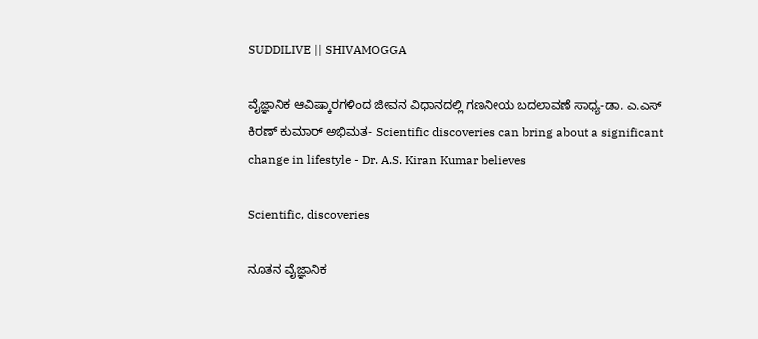SUDDILIVE || SHIVAMOGGA

ವೈಜ್ಞಾನಿಕ ಆವಿಷ್ಕಾರಗಳಿಂದ ಜೀವನ ವಿಧಾನದಲ್ಲಿ ಗಣನೀಯ ಬದಲಾವಣೆ ಸಾಧ್ಯ-ಡಾ. ಎ.ಎಸ್ ಕಿರಣ್ ಕುಮಾರ್ ಅಭಿಮತ- Scientific discoveries can bring about a significant change in lifestyle - Dr. A.S. Kiran Kumar believes

Scientific, discoveries

ನೂತನ ವೈಜ್ಞಾನಿಕ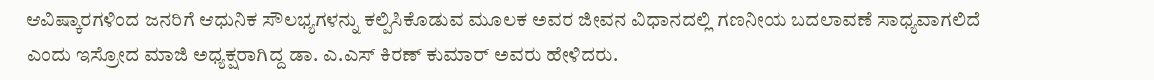ಆವಿಷ್ಕಾರಗಳಿಂದ ಜನರಿಗೆ ಆಧುನಿಕ ಸೌಲಭ್ಯಗಳನ್ನು ಕಲ್ಪಿಸಿಕೊಡುವ ಮೂಲಕ ಅವರ ಜೀವನ ವಿಧಾನದಲ್ಲಿ ಗಣನೀಯ ಬದಲಾವಣೆ ಸಾಧ್ಯವಾಗಲಿದೆ ಎಂದು ಇಸ್ರೋದ ಮಾಜಿ ಅಧ್ಯಕ್ಷರಾಗಿದ್ದ ಡಾ. ಎ.ಎಸ್ ಕಿರಣ್ ಕುಮಾರ್ ಅವರು ಹೇಳಿದರು.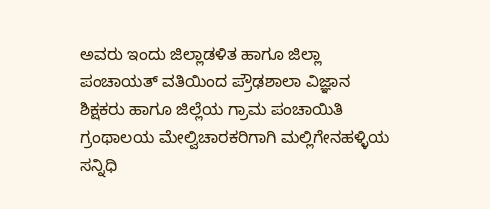ಅವರು ಇಂದು ಜಿಲ್ಲಾಡಳಿತ ಹಾಗೂ ಜಿಲ್ಲಾ ಪಂಚಾಯತ್ ವತಿಯಿಂದ ಪ್ರೌಢಶಾಲಾ ವಿಜ್ಞಾನ ಶಿಕ್ಷಕರು ಹಾಗೂ ಜಿಲ್ಲೆಯ ಗ್ರಾಮ ಪಂಚಾಯಿತಿ ಗ್ರಂಥಾಲಯ ಮೇಲ್ವಿಚಾರಕರಿಗಾಗಿ ಮಲ್ಲಿಗೇನಹಳ್ಳಿಯ ಸನ್ನಿಧಿ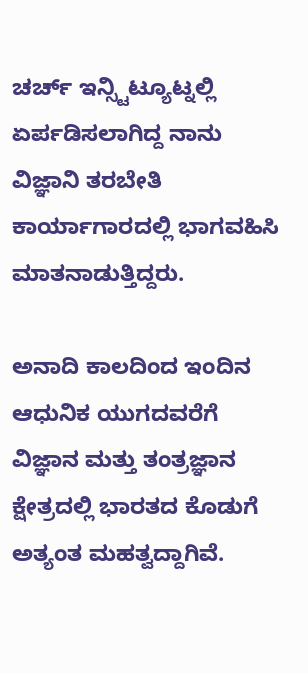ಚರ್ಚ್ ಇನ್ಸ್ಟಿಟ್ಯೂಟ್ನಲ್ಲಿ ಏರ್ಪಡಿಸಲಾಗಿದ್ದ ನಾನು ವಿಜ್ಞಾನಿ ತರಬೇತಿ ಕಾರ್ಯಾಗಾರದಲ್ಲಿ ಭಾಗವಹಿಸಿ ಮಾತನಾಡುತ್ತಿದ್ದರು.

ಅನಾದಿ ಕಾಲದಿಂದ ಇಂದಿನ ಆಧುನಿಕ ಯುಗದವರೆಗೆ ವಿಜ್ಞಾನ ಮತ್ತು ತಂತ್ರಜ್ಞಾನ ಕ್ಷೇತ್ರದಲ್ಲಿ ಭಾರತದ ಕೊಡುಗೆ ಅತ್ಯಂತ ಮಹತ್ವದ್ದಾಗಿವೆ.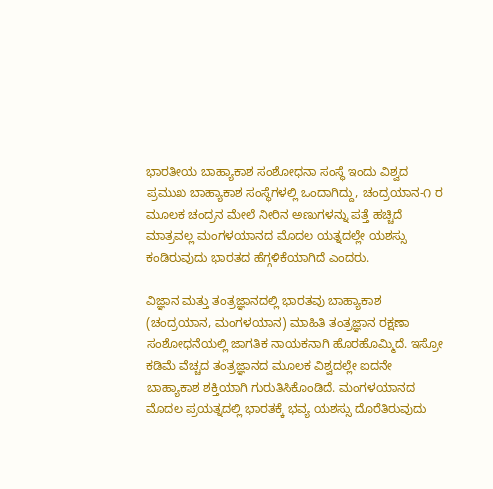ಭಾರತೀಯ ಬಾಹ್ಯಾಕಾಶ ಸಂಶೋಧನಾ ಸಂಸ್ಥೆ ಇಂದು ವಿಶ್ವದ ಪ್ರಮುಖ ಬಾಹ್ಯಾಕಾಶ ಸಂಸ್ಥೆಗಳಲ್ಲಿ ಒಂದಾಗಿದ್ದು, ಚಂದ್ರಯಾನ-೧ ರ ಮೂಲಕ ಚಂದ್ರನ ಮೇಲೆ ನೀರಿನ ಅಣುಗಳನ್ನು ಪತ್ತೆ ಹಚ್ಚಿದೆ ಮಾತ್ರವಲ್ಲ ಮಂಗಳಯಾನದ ಮೊದಲ ಯತ್ನದಲ್ಲೇ ಯಶಸ್ಸು ಕಂಡಿರುವುದು ಭಾರತದ ಹೆಗ್ಗಳಿಕೆಯಾಗಿದೆ ಎಂದರು.

ವಿಜ್ಞಾನ ಮತ್ತು ತಂತ್ರಜ್ಞಾನದಲ್ಲಿ ಭಾರತವು ಬಾಹ್ಯಾಕಾಶ (ಚಂದ್ರಯಾನ, ಮಂಗಳಯಾನ) ಮಾಹಿತಿ ತಂತ್ರಜ್ಞಾನ ರಕ್ಷಣಾ ಸಂಶೋಧನೆಯಲ್ಲಿ ಜಾಗತಿಕ ನಾಯಕನಾಗಿ ಹೊರಹೊಮ್ಮಿದೆ. ಇಸ್ರೋ ಕಡಿಮೆ ವೆಚ್ಚದ ತಂತ್ರಜ್ಞಾನದ ಮೂಲಕ ವಿಶ್ವದಲ್ಲೇ ಐದನೇ ಬಾಹ್ಯಾಕಾಶ ಶಕ್ತಿಯಾಗಿ ಗುರುತಿಸಿಕೊಂಡಿದೆ. ಮಂಗಳಯಾನದ ಮೊದಲ ಪ್ರಯತ್ನದಲ್ಲಿ ಭಾರತಕ್ಕೆ ಭವ್ಯ ಯಶಸ್ಸು ದೊರೆತಿರುವುದು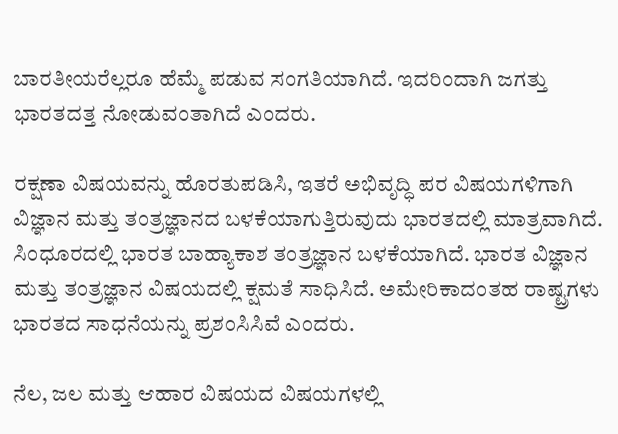ಬಾರತೀಯರೆಲ್ಲರೂ ಹೆಮ್ಮೆ ಪಡುವ ಸಂಗತಿಯಾಗಿದೆ. ಇದರಿಂದಾಗಿ ಜಗತ್ತು ಭಾರತದತ್ತ ನೋಡುವಂತಾಗಿದೆ ಎಂದರು.

ರಕ್ಷಣಾ ವಿಷಯವನ್ನು ಹೊರತುಪಡಿಸಿ, ಇತರೆ ಅಭಿವೃದ್ಧಿ ಪರ ವಿಷಯಗಳಿಗಾಗಿ ವಿಜ್ಞಾನ ಮತ್ತು ತಂತ್ರಜ್ಞಾನದ ಬಳಕೆಯಾಗುತ್ತಿರುವುದು ಭಾರತದಲ್ಲಿ ಮಾತ್ರವಾಗಿದೆ. ಸಿಂಧೂರದಲ್ಲಿ ಭಾರತ ಬಾಹ್ಯಾಕಾಶ ತಂತ್ರಜ್ಞಾನ ಬಳಕೆಯಾಗಿದೆ. ಭಾರತ ವಿಜ್ಞಾನ ಮತ್ತು ತಂತ್ರಜ್ಞಾನ ವಿಷಯದಲ್ಲಿ ಕ್ಷಮತೆ ಸಾಧಿಸಿದೆ. ಅಮೇರಿಕಾದಂತಹ ರಾಷ್ಟ್ರಗಳು ಭಾರತದ ಸಾಧನೆಯನ್ನು ಪ್ರಶಂಸಿಸಿವೆ ಎಂದರು.

ನೆಲ, ಜಲ ಮತ್ತು ಆಹಾರ ವಿಷಯದ ವಿಷಯಗಳಲ್ಲಿ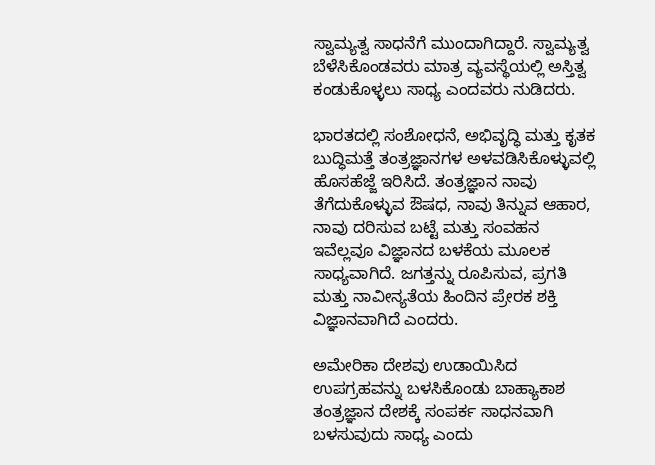ಸ್ವಾಮ್ಯತ್ವ ಸಾಧನೆಗೆ ಮುಂದಾಗಿದ್ದಾರೆ. ಸ್ವಾಮ್ಯತ್ವ ಬೆಳೆಸಿಕೊಂಡವರು ಮಾತ್ರ ವ್ಯವಸ್ಥೆಯಲ್ಲಿ ಅಸ್ತಿತ್ವ ಕಂಡುಕೊಳ್ಳಲು ಸಾಧ್ಯ ಎಂದವರು ನುಡಿದರು.

ಭಾರತದಲ್ಲಿ ಸಂಶೋಧನೆ, ಅಭಿವೃದ್ಧಿ ಮತ್ತು ಕೃತಕ ಬುದ್ಧಿಮತ್ತೆ ತಂತ್ರಜ್ಞಾನಗಳ ಅಳವಡಿಸಿಕೊಳ್ಳುವಲ್ಲಿ ಹೊಸಹೆಜ್ಜೆ ಇರಿಸಿದೆ. ತಂತ್ರಜ್ಞಾನ ನಾವು ತೆಗೆದುಕೊಳ್ಳುವ ಔಷಧ, ನಾವು ತಿನ್ನುವ ಆಹಾರ, ನಾವು ದರಿಸುವ ಬಟ್ಟೆ ಮತ್ತು ಸಂವಹನ ಇವೆಲ್ಲವೂ ವಿಜ್ಞಾನದ ಬಳಕೆಯ ಮೂಲಕ ಸಾಧ್ಯವಾಗಿದೆ. ಜಗತ್ತನ್ನು ರೂಪಿಸುವ, ಪ್ರಗತಿ ಮತ್ತು ನಾವೀನ್ಯತೆಯ ಹಿಂದಿನ ಪ್ರೇರಕ ಶಕ್ತಿ ವಿಜ್ಞಾನವಾಗಿದೆ ಎಂದರು.

ಅಮೇರಿಕಾ ದೇಶವು ಉಡಾಯಿಸಿದ ಉಪಗ್ರಹವನ್ನು ಬಳಸಿಕೊಂಡು ಬಾಹ್ಯಾಕಾಶ ತಂತ್ರಜ್ಞಾನ ದೇಶಕ್ಕೆ ಸಂಪರ್ಕ ಸಾಧನವಾಗಿ ಬಳಸುವುದು ಸಾಧ್ಯ ಎಂದು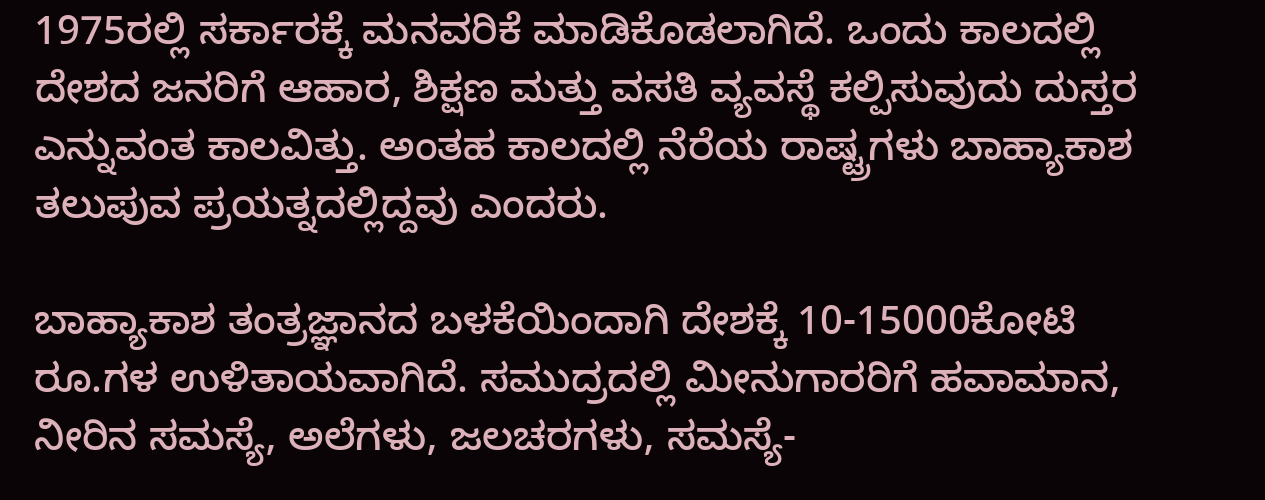1975ರಲ್ಲಿ ಸರ್ಕಾರಕ್ಕೆ ಮನವರಿಕೆ ಮಾಡಿಕೊಡಲಾಗಿದೆ. ಒಂದು ಕಾಲದಲ್ಲಿ ದೇಶದ ಜನರಿಗೆ ಆಹಾರ, ಶಿಕ್ಷಣ ಮತ್ತು ವಸತಿ ವ್ಯವಸ್ಥೆ ಕಲ್ಪಿಸುವುದು ದುಸ್ತರ ಎನ್ನುವಂತ ಕಾಲವಿತ್ತು. ಅಂತಹ ಕಾಲದಲ್ಲಿ ನೆರೆಯ ರಾಷ್ಟ್ರಗಳು ಬಾಹ್ಯಾಕಾಶ ತಲುಪುವ ಪ್ರಯತ್ನದಲ್ಲಿದ್ದವು ಎಂದರು.

ಬಾಹ್ಯಾಕಾಶ ತಂತ್ರಜ್ಞಾನದ ಬಳಕೆಯಿಂದಾಗಿ ದೇಶಕ್ಕೆ 10-15000ಕೋಟಿ ರೂ.ಗಳ ಉಳಿತಾಯವಾಗಿದೆ. ಸಮುದ್ರದಲ್ಲಿ ಮೀನುಗಾರರಿಗೆ ಹವಾಮಾನ, ನೀರಿನ ಸಮಸ್ಯೆ, ಅಲೆಗಳು, ಜಲಚರಗಳು, ಸಮಸ್ಯೆ-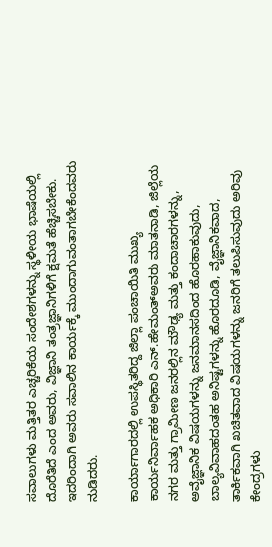ಸವಾಲುಗಳು ಮತ್ತಿತರ ಎಚ್ಚರಿಕೆಯ ಸಂದೇಶಗಳನ್ನು ಸ್ಥಳೀಯ ಭಾಷೆಯಲ್ಲಿ ದೊರೆತಿದೆ ಎಂದ ಅವರು, ವಿಜ್ಞಾನಿ ತಂತ್ರಜ್ಞಾನಿಗಳಿಗೆ ಕ್ಷಮತೆ ಹೆಚ್ಚಿಸಬೇಕು. ಇದರಿಂದಾಗಿ ಅವರು ಸವಾಲಿನ ಕಾರ್ಯಕ್ಕೆ ಮುಂದಾಗುವಂತಾಗಬೇಕೆಂದವರು ನುಡಿದರು.

ಕಾರ್ಯಾಗಾರದಲ್ಲಿ ಉಪಸ್ಥಿತರಿದ್ದ ಜಿಲ್ಲಾ ಪಂಚಾಯಿತಿ ಮುಖ್ಯ ಕಾರ್ಯನಿರ್ವಾಹಕ ಅಧಿಕಾರಿ ಎನ್.ಹೇಮಂತ್‌ಅವರು ಮಾತನಾಡಿ, ಜಿಲ್ಲೆಯ ನಗರ ಮತ್ತು ಗ್ರಾಮೀಣ ಜನರಲ್ಲಿನ ಮೌಢ್ಯ ಮತ್ತು ಕಂದಾಚಾರಗಳನ್ನು, ಅವೈಜ್ಞಾನಿಕ ವಿಷಯಗಳನ್ನು ಜನಮಾನಸದಿಂದ ಹೊರಹಾಕುವುದು, ಬಾಲ್ಯವಿವಾಹದಂತಹ ಅನಿಷ್ಟಗಳನ್ನು ಹೊರದೂಡಿ, ವೈಜ್ಞಾನಿಕವಾದ, ತಾರ್ಕಿಕವಾಗಿ ಖಚಿತವಾದ ವಿಷಯಗಳನ್ನು ಜನರಿಗೆ ತಲುಪಿಸುವುದು ಅರಿವು ಕೇಂದ್ರಗಳು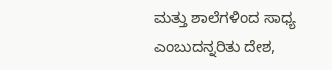ಮತ್ತು ಶಾಲೆಗಳಿಂದ ಸಾಧ್ಯ ಎಂಬುದನ್ನರಿತು ದೇಶ,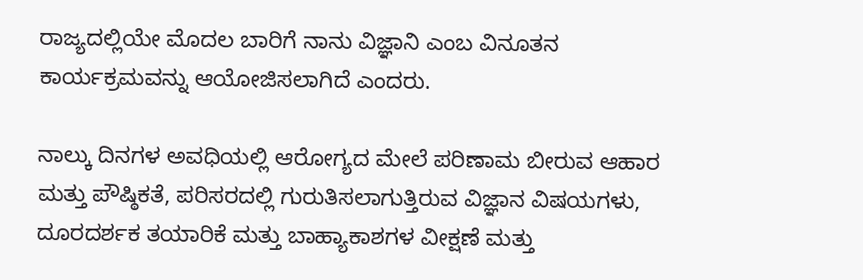ರಾಜ್ಯದಲ್ಲಿಯೇ ಮೊದಲ ಬಾರಿಗೆ ನಾನು ವಿಜ್ಞಾನಿ ಎಂಬ ವಿನೂತನ ಕಾರ್ಯಕ್ರಮವನ್ನು ಆಯೋಜಿಸಲಾಗಿದೆ ಎಂದರು.

ನಾಲ್ಕು ದಿನಗಳ ಅವಧಿಯಲ್ಲಿ ಆರೋಗ್ಯದ ಮೇಲೆ ಪರಿಣಾಮ ಬೀರುವ ಆಹಾರ ಮತ್ತು ಪೌಷ್ಠಿಕತೆ, ಪರಿಸರದಲ್ಲಿ ಗುರುತಿಸಲಾಗುತ್ತಿರುವ ವಿಜ್ಞಾನ ವಿಷಯಗಳು, ದೂರದರ್ಶಕ ತಯಾರಿಕೆ ಮತ್ತು ಬಾಹ್ಯಾಕಾಶಗಳ ವೀಕ್ಷಣೆ ಮತ್ತು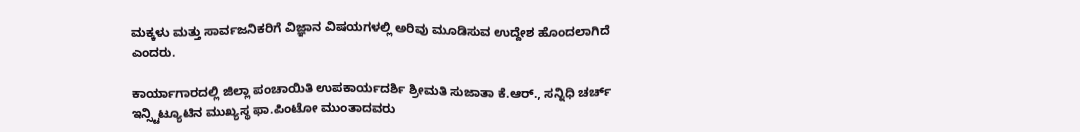ಮಕ್ಕಳು ಮತ್ತು ಸಾರ್ವಜನಿಕರಿಗೆ ವಿಜ್ಞಾನ ವಿಷಯಗಳಲ್ಲಿ ಅರಿವು ಮೂಡಿಸುವ ಉದ್ದೇಶ ಹೊಂದಲಾಗಿದೆ ಎಂದರು.

ಕಾರ್ಯಾಗಾರದಲ್ಲಿ ಜಿಲ್ಲಾ ಪಂಚಾಯಿತಿ ಉಪಕಾರ್ಯದರ್ಶಿ ಶ್ರೀಮತಿ ಸುಜಾತಾ ಕೆ.ಆರ್., ಸನ್ನಿಧಿ ಚರ್ಚ್ ಇನ್ಸ್ಟಿಟ್ಯೂಟಿನ ಮುಖ್ಯಸ್ಥ ಫಾ.ಪಿಂಟೋ ಮುಂತಾದವರು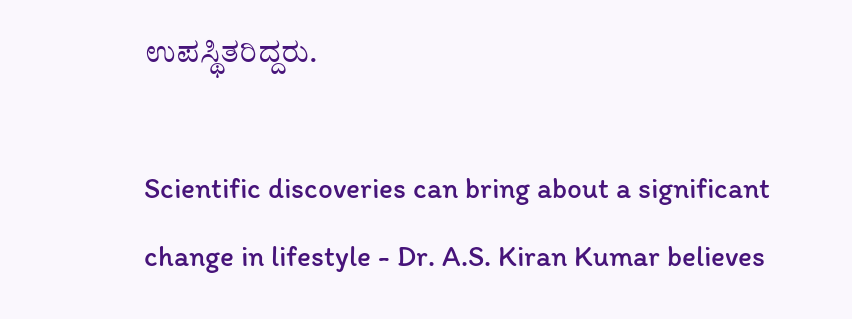ಉಪಸ್ಥಿತರಿದ್ದರು.

Scientific discoveries can bring about a significant change in lifestyle - Dr. A.S. Kiran Kumar believes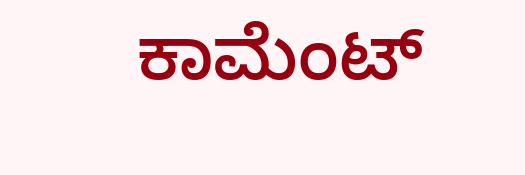ಕಾಮೆಂಟ್‌‌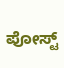ಪೋಸ್ಟ್‌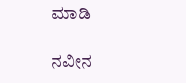ಮಾಡಿ

ನವೀನ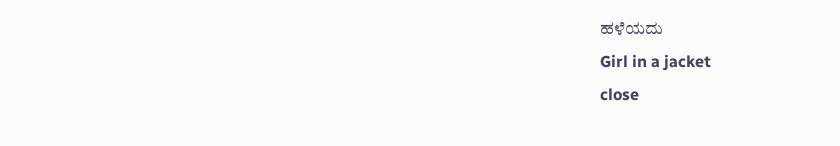ಹಳೆಯದು
Girl in a jacket
close